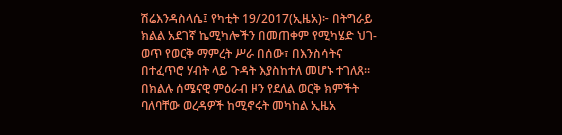ሽሬእንዳስላሴ፤ የካቲት 19/2017(ኢዜአ)፦ በትግራይ ክልል አደገኛ ኬሚካሎችን በመጠቀም የሚካሄድ ህገ-ወጥ የወርቅ ማምረት ሥራ በሰው፣ በእንስሳትና በተፈጥሮ ሃብት ላይ ጉዳት እያስከተለ መሆኑ ተገለጸ።
በክልሉ ሰሜናዊ ምዕራብ ዞን የደለል ወርቅ ክምችት ባለባቸው ወረዳዎች ከሚኖሩት መካከል ኢዜአ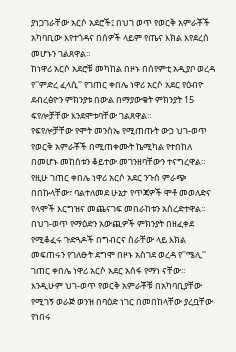ያነጋገራቸው አርሶ አደሮች፤ በህገ ወጥ የወርቅ አምራቾች አካባቢው እየተጎዳና በሰዎች ላይም የጤና እክል እየደረሰ መሆኑን ገልጸዋል።
ከነዋሪ አርሶ አደሮቹ መካከል በዞኑ በሰየምቲ አዲያቦ ወረዳ የ''ምድረ ፈላሲ'' የገጠር ቀበሌ ነዋሪ አርሶ አደር የዕብዮ ደብረፅዮን ምክንያቱ በውል በማያውቁት ምክንያት 15 ፍየሎቻቸው እንደሞቱባቸው ገልጸዋል።
የፍየሎቻቸው የሞት መንስኤ የሚጠጡት ውኃ ህገ-ወጥ የወርቅ አምራቾች በሚጠቀሙት ኬሚካል የተበከለ በመሆኑ መከሰቱን ቆይተው መገንዘባቸውን ተናግረዋል።
የዚሁ ገጠር ቀበሌ ነዋሪ አርሶ አደር ንጉሰ ምራጭ በበኩላቸው፣ ባልተለመደ ሁኔታ የጥጃዎች ሞቶ መወለድና የላሞች እርግዝና መጨናገፍ መበራከቱን አስረድተዋል።
በህገ-ወጥ የማዕድን አውጪዎች ምክንያት በዘፈቀደ የሚቆፈሩ ጉድጓዶች በግብርና ስራቸው ላይ እክል መፍጠሩን የገለፁት ደግሞ በዞኑ አስገደ ወረዳ የ''ሜሊ'' ገጠር ቀበሌ ነዋሪ አርሶ አደር አሰፋ የማነ ናቸው።
እንዲሁም ህገ-ወጥ የወርቅ አምራቾቹ በአካባቢያቸው የሚገኝ ወራጅ ወንዝ በባዕድ ነገር በመበከላቸው ያረቧቸው የነበሩ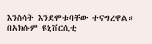እንስሳት እንደሞቱባቸው ተናግረዋል።
በአክሱም ዩኒቨርሲቲ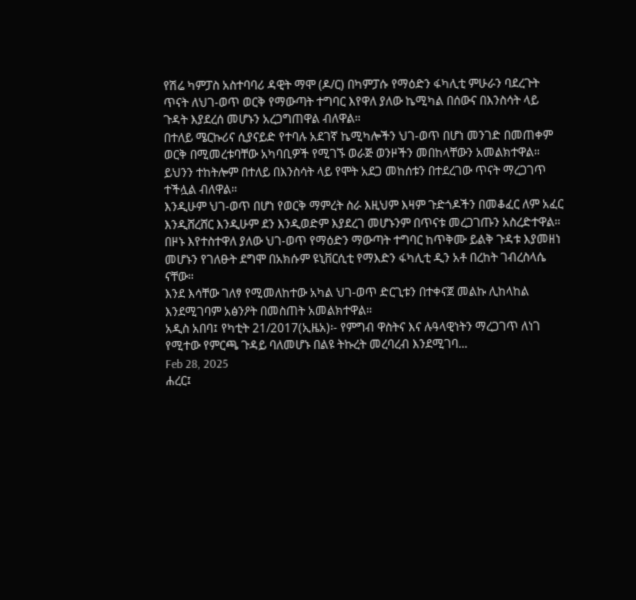የሽሬ ካምፓስ አስተባባሪ ዳዊት ማሞ (ዶ/ር) በካምፓሱ የማዕድን ፋካሊቲ ምሁራን ባደረጉት ጥናት ለህገ-ወጥ ወርቅ የማውጣት ተግባር እየዋለ ያለው ኬሚካል በሰውና በእንስሳት ላይ ጉዳት እያደረሰ መሆኑን አረጋግጠዋል ብለዋል።
በተለይ ሜርኩሪና ሲያናይድ የተባሉ አደገኛ ኬሚካሎችን ህገ-ወጥ በሆነ መንገድ በመጠቀም ወርቅ በሚመረቱባቸው አካባቢዎች የሚገኙ ወራጅ ወንዞችን መበከላቸውን አመልክተዋል።
ይህንን ተከትሎም በተለይ በእንስሳት ላይ የሞት አደጋ መከሰቱን በተደረገው ጥናት ማረጋገጥ ተችሏል ብለዋል።
እንዲሁም ህገ-ወጥ በሆነ የወርቅ ማምረት ስራ እዚህም እዛም ጉድጎዶችን በመቆፈር ለም አፈር እንዲሸረሸር እንዲሁም ደን እንዲወድም እያደረገ መሆኑንም በጥናቱ መረጋገጡን አስረድተዋል።
በዞኑ እየተስተዋለ ያለው ህገ-ወጥ የማዕድን ማውጣት ተግባር ከጥቅሙ ይልቅ ጉዳቱ እያመዘነ መሆኑን የገለፁት ደግሞ በአክሱም ዩኒቨርሲቲ የማእድን ፋካሊቲ ዲን አቶ በረከት ገብረስላሴ ናቸው።
እንደ እሳቸው ገለፃ የሚመለከተው አካል ህገ-ወጥ ድርጊቱን በተቀናጀ መልኩ ሊከላከል እንደሚገባም አፅንዖት በመስጠት አመልክተዋል።
አዲስ አበባ፤ የካቲት 21/2017(ኢዜአ)፡- የምግብ ዋስትና እና ሉዓላዊነትን ማረጋገጥ ለነገ የሚተው የምርጫ ጉዳይ ባለመሆኑ በልዩ ትኩረት መረባረብ እንደሚገባ...
Feb 28, 2025
ሐረር፤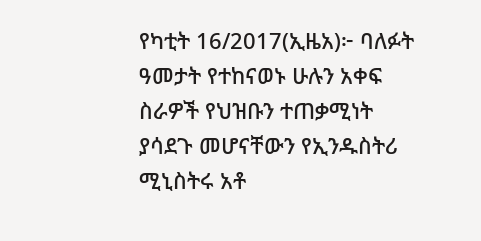የካቲት 16/2017(ኢዜአ)፦ ባለፉት ዓመታት የተከናወኑ ሁሉን አቀፍ ስራዎች የህዝቡን ተጠቃሚነት ያሳደጉ መሆናቸውን የኢንዱስትሪ ሚኒስትሩ አቶ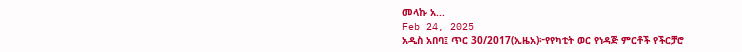መላኩ አ...
Feb 24, 2025
አዲስ አበባ፤ ጥር 30/2017(ኢዜአ)፦የየካቲት ወር የነዳጅ ምርቶች የችርቻሮ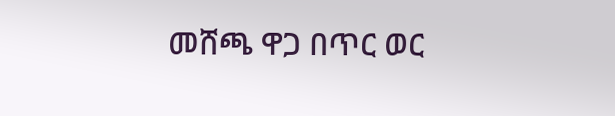መሸጫ ዋጋ በጥር ወር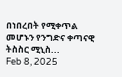በነበረበት የሚቀጥል መሆኑን የንግድና ቀጣናዊ ትስስር ሚኒስ...
Feb 8, 2025